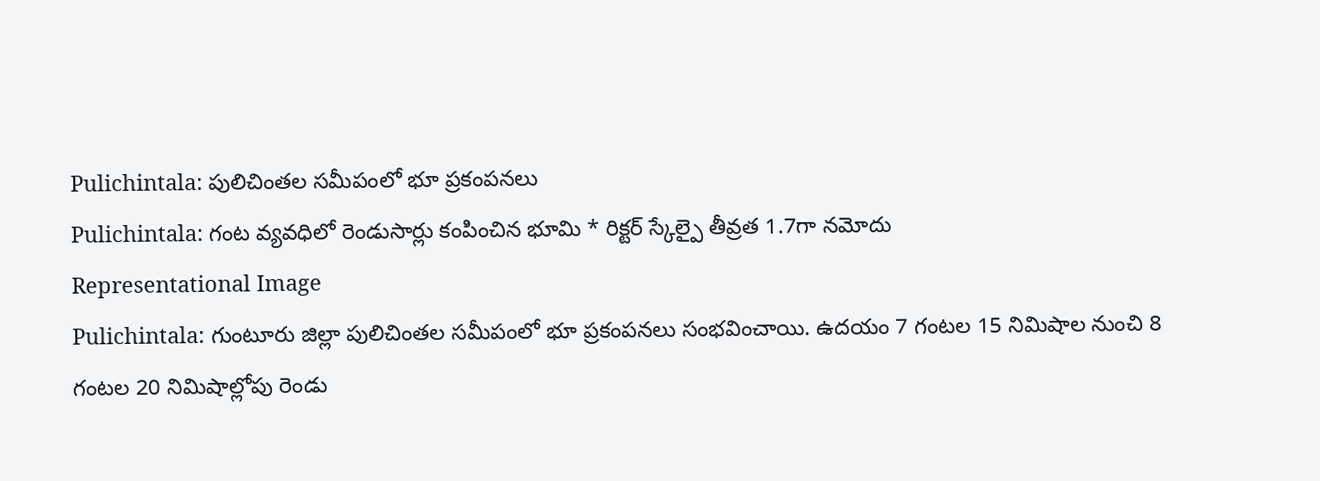Pulichintala: పులిచింతల సమీపంలో భూ ప్రకంపనలు
Pulichintala: గంట వ్యవధిలో రెండుసార్లు కంపించిన భూమి * రిక్టర్ స్కేల్పై తీవ్రత 1.7గా నమోదు
Representational Image
Pulichintala: గుంటూరు జిల్లా పులిచింతల సమీపంలో భూ ప్రకంపనలు సంభవించాయి. ఉదయం 7 గంటల 15 నిమిషాల నుంచి 8 గంటల 20 నిమిషాల్లోపు రెండు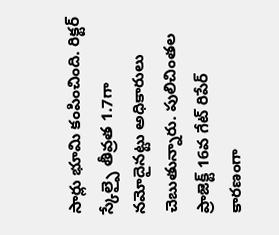సార్లు భూమి కంపించింది. రిక్టర్ స్కేల్పై తీవ్రత 1.7గా నమోదైనట్టు అధికారులు చెబుతున్నారు. పులిచింతల ప్రాజెక్ట్ 16వ గేట్ రిపేర్ కారణంగా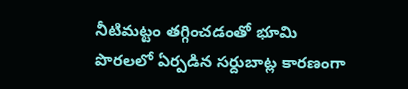నీటిమట్టం తగ్గించడంతో భూమి పొరలలో ఏర్పడిన సర్దుబాట్ల కారణంగా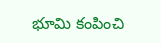భూమి కంపించి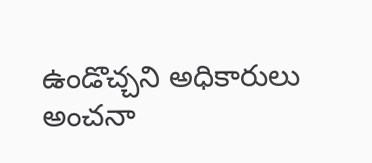ఉండొచ్చని అధికారులు అంచనా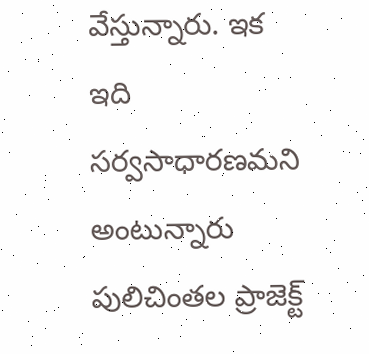వేస్తున్నారు. ఇక ఇది సర్వసాధారణమని అంటున్నారు పులిచింతల ప్రాజెక్ట్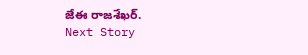జేఈ రాజశేఖర్.
Next Story